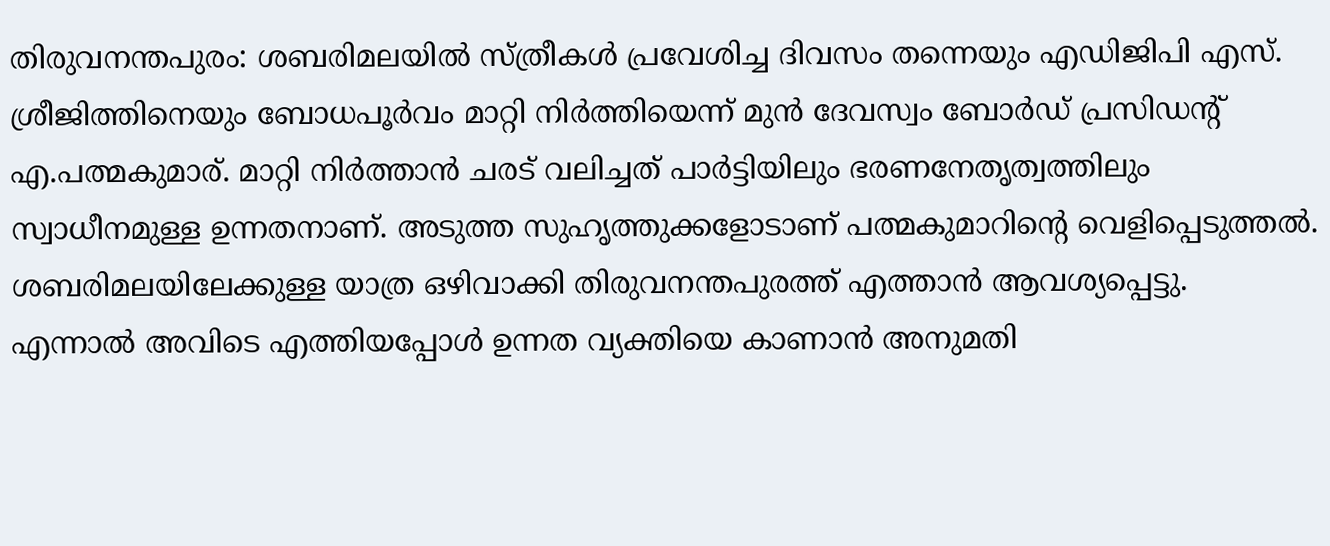തിരുവനന്തപുരം: ശബരിമലയിൽ സ്ത്രീകൾ പ്രവേശിച്ച ദിവസം തന്നെയും എഡിജിപി എസ്. ശ്രീജിത്തിനെയും ബോധപൂർവം മാറ്റി നിർത്തിയെന്ന് മുൻ ദേവസ്വം ബോർഡ് പ്രസിഡൻ്റ് എ.പത്മകുമാര്. മാറ്റി നിർത്താൻ ചരട് വലിച്ചത് പാർട്ടിയിലും ഭരണനേതൃത്വത്തിലും സ്വാധീനമുള്ള ഉന്നതനാണ്. അടുത്ത സുഹൃത്തുക്കളോടാണ് പത്മകുമാറിന്റെ വെളിപ്പെടുത്തൽ. ശബരിമലയിലേക്കുള്ള യാത്ര ഒഴിവാക്കി തിരുവനന്തപുരത്ത് എത്താൻ ആവശ്യപ്പെട്ടു.
എന്നാൽ അവിടെ എത്തിയപ്പോൾ ഉന്നത വ്യക്തിയെ കാണാൻ അനുമതി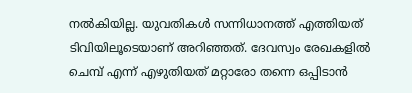നൽകിയില്ല. യുവതികൾ സന്നിധാനത്ത് എത്തിയത് ടിവിയിലൂടെയാണ് അറിഞ്ഞത്. ദേവസ്വം രേഖകളിൽ ചെമ്പ് എന്ന് എഴുതിയത് മറ്റാരോ തന്നെ ഒപ്പിടാൻ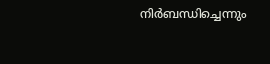നിർബന്ധിച്ചെന്നും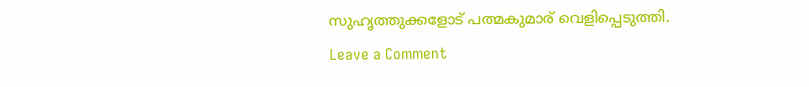സുഹൃത്തുക്കളോട് പത്മകുമാര് വെളിപ്പെടുത്തി.
Leave a Comment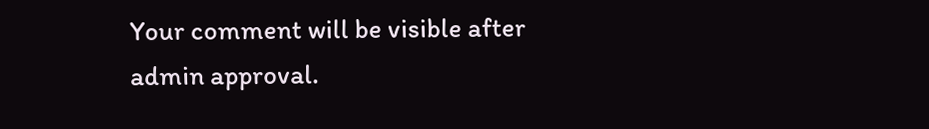Your comment will be visible after admin approval.